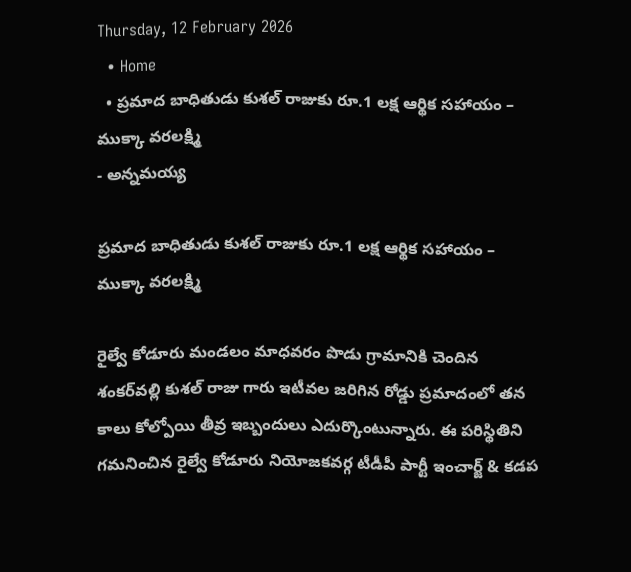Thursday, 12 February 2026
  • Home
  • ప్రమాద బాధితుడు కుశల్ రాజుకు రూ.1 లక్ష ఆర్థిక సహాయం – ముక్కా వరలక్ష్మి
- అన్నమయ్య

ప్రమాద బాధితుడు కుశల్ రాజుకు రూ.1 లక్ష ఆర్థిక సహాయం – ముక్కా వరలక్ష్మి

రైల్వే కోడూరు మండలం మాధవరం పొడు గ్రామానికి చెందిన శంకర్‌వల్లి కుశల్ రాజు గారు ఇటీవల జరిగిన రోడ్డు ప్రమాదంలో తన కాలు కోల్పోయి తీవ్ర ఇబ్బందులు ఎదుర్కొంటున్నారు. ఈ పరిస్థితిని గమనించిన రైల్వే కోడూరు నియోజకవర్గ టీడీపీ పార్టీ ఇంచార్జ్ & కడప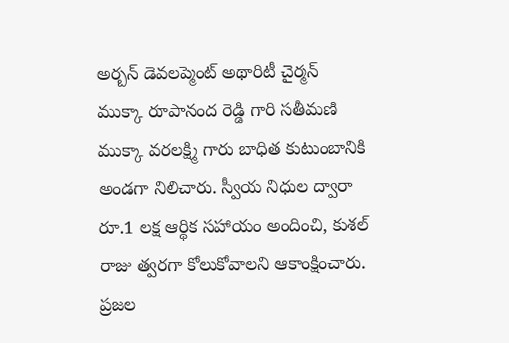అర్బన్ డెవలప్మెంట్ అథారిటీ చైర్మన్ ముక్కా రూపానంద రెడ్డి గారి సతీమణి ముక్కా వరలక్ష్మి గారు బాధిత కుటుంబానికి అండగా నిలిచారు. స్వీయ నిధుల ద్వారా రూ.1 లక్ష ఆర్థిక సహాయం అందించి, కుశల్ రాజు త్వరగా కోలుకోవాలని ఆకాంక్షించారు. ప్రజల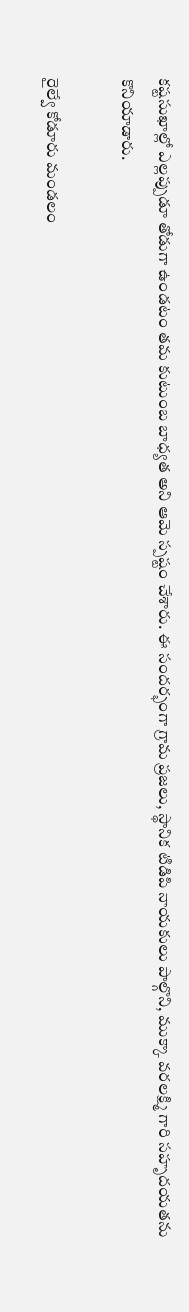కష్టసుఖాల్లో ఎల్లప్పుడూ తోడుగా ఉండటం తమ కుటుంబ బాధ్యత అని ఆమె స్పష్టం చేశారు. ఈ సందర్భంగా గ్రామ ప్రజలు, స్థానిక టిడిపి నాయకులు పాల్గొని, ముక్కా వరలక్ష్మి గారి సహృదయతను కొనియాడారు.

రైల్వే కోడూరు మండలం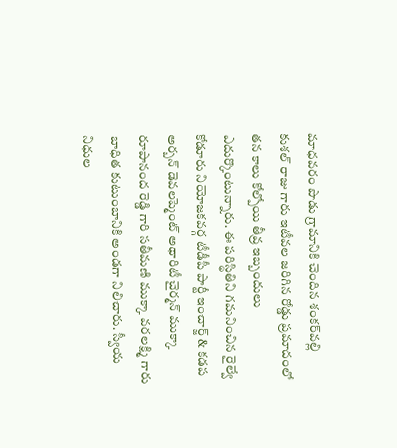మాధవరం పొడు గ్రామానికి చెందిన శంకర్‌వల్లి కుశల్ రాజు గారు ఇటీవల జరిగిన రోడ్డు ప్రమాదంలో తన కాలు కోల్పోయి తీవ్ర ఇబ్బందులు ఎదుర్కొంటున్నారు. ఈ పరిస్థితిని గమనించిన రైల్వే కోడూరు నియోజకవర్గ టీడీపీ పార్టీ ఇంచార్జ్ & కడప అర్బన్ డెవలప్మెంట్ అథారిటీ చైర్మన్ ముక్కా రూపానంద రెడ్డి గారి సతీమణి ముక్కా వరలక్ష్మి గారు బాధిత కుటుంబానికి అండగా నిలిచారు. స్వీయ నిధుల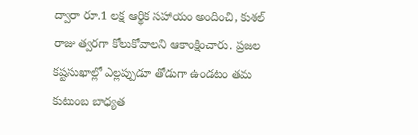ద్వారా రూ.1 లక్ష ఆర్థిక సహాయం అందించి, కుశల్ రాజు త్వరగా కోలుకోవాలని ఆకాంక్షించారు. ప్రజల కష్టసుఖాల్లో ఎల్లప్పుడూ తోడుగా ఉండటం తమ కుటుంబ బాధ్యత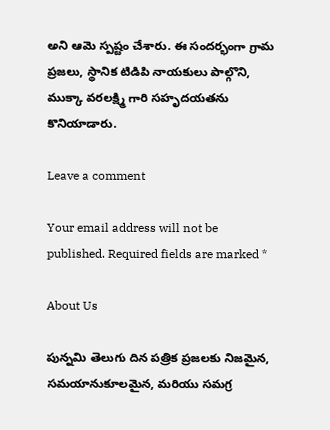అని ఆమె స్పష్టం చేశారు. ఈ సందర్భంగా గ్రామ ప్రజలు, స్థానిక టిడిపి నాయకులు పాల్గొని, ముక్కా వరలక్ష్మి గారి సహృదయతను కొనియాడారు.

Leave a comment

Your email address will not be published. Required fields are marked *

About Us

పున్నమి తెలుగు దిన పత్రిక ప్రజలకు నిజమైన, సమయానుకూలమైన, మరియు సమగ్ర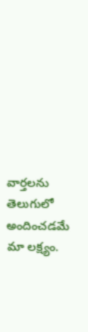వార్తలను తెలుగులో అందించడమే మా లక్ష్యం.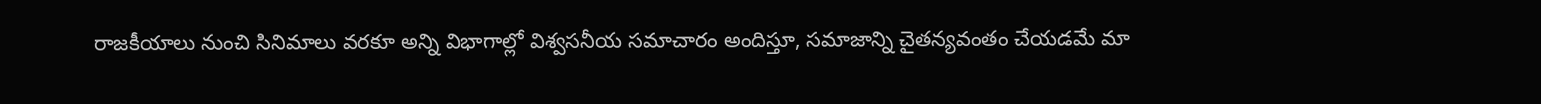రాజకీయాలు నుంచి సినిమాలు వరకూ అన్ని విభాగాల్లో విశ్వసనీయ సమాచారం అందిస్తూ, సమాజాన్ని చైతన్యవంతం చేయడమే మా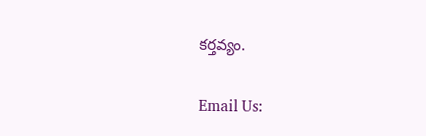కర్తవ్యం.

Email Us: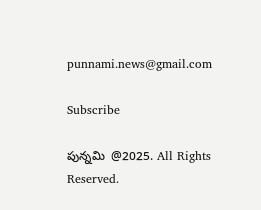punnami.news@gmail.com

Subscribe

పున్నమి  @2025. All Rights Reserved.